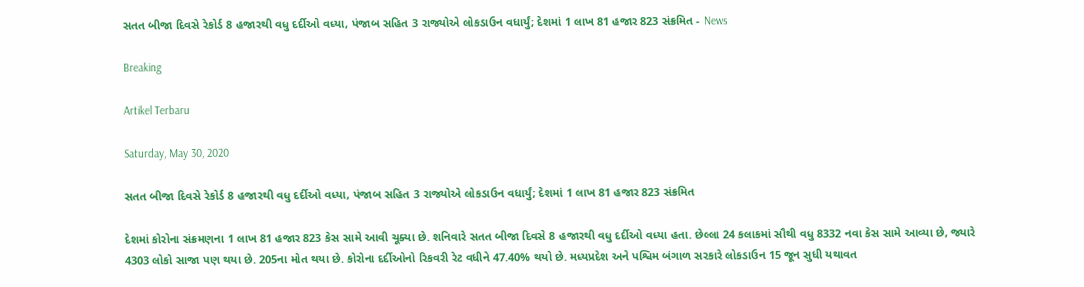સતત બીજા દિવસે રેકોર્ડ 8 હજારથી વધુ દર્દીઓ વધ્યા, પંજાબ સહિત 3 રાજ્યોએ લોકડાઉન વધાર્યું; દેશમાં 1 લાખ 81 હજાર 823 સંક્રમિત - News

Breaking

Artikel Terbaru

Saturday, May 30, 2020

સતત બીજા દિવસે રેકોર્ડ 8 હજારથી વધુ દર્દીઓ વધ્યા, પંજાબ સહિત 3 રાજ્યોએ લોકડાઉન વધાર્યું; દેશમાં 1 લાખ 81 હજાર 823 સંક્રમિત

દેશમાં કોરોના સંક્રમણના 1 લાખ 81 હજાર 823 કેસ સામે આવી ચૂક્યા છે. શનિવારે સતત બીજા દિવસે 8 હજારથી વધુ દર્દીઓ વધ્યા હતા. છેલ્લા 24 કલાકમાં સૌથી વધુ 8332 નવા કેસ સામે આવ્યા છે, જ્યારે 4303 લોકો સાજા પણ થયા છે. 205ના મોત થયા છે. કોરોના દર્દીઓનો રિકવરી રેટ વધીને 47.40% થયો છે. મધ્યપ્રદેશ અને પશ્વિમ બંગાળ સરકારે લોકડાઉન 15 જૂન સુધી યથાવત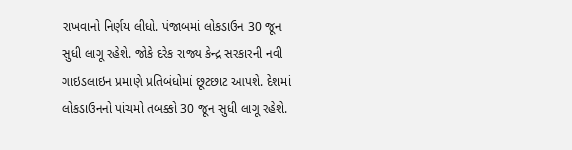રાખવાનો નિર્ણય લીધો. પંજાબમાં લોકડાઉન 30 જૂન સુધી લાગૂ રહેશે. જોકે દરેક રાજ્ય કેન્દ્ર સરકારની નવી ગાઇડલાઇન પ્રમાણે પ્રતિબંધોમાં છૂટછાટ આપશે. દેશમાં લોકડાઉનનો પાંચમો તબક્કો 30 જૂન સુધી લાગૂ રહેશે.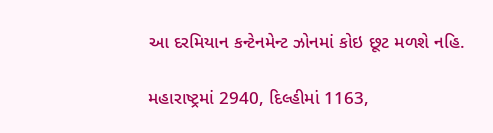આ દરમિયાન કન્ટેનમેન્ટ ઝોનમાં કોઇ છૂટ મળશે નહિ.

મહારાષ્ટ્રમાં 2940, દિલ્હીમાં 1163,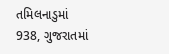તમિલનાડુમાં 938, ગુજરાતમાં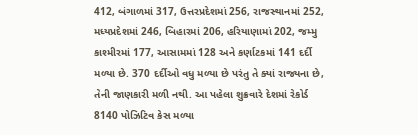412, બંગાળમાં 317, ઉત્તરપ્રદેશમાં 256, રાજસ્થાનમાં 252, મધ્યપ્રદેશમાં 246, બિહારમાં 206, હરિયાણામાં 202, જમ્મુ કાશ્મીરમાં 177, આસામમાં 128 અને કર્ણાટકમાં 141 દર્દી મળ્યા છે. 370 દર્દીઓ વધુ મળ્યા છે પરંતુ તે ક્યાં રાજ્યના છે, તેની જાણકારી મળી નથી. આ પહેલા શુક્રવારે દેશમાં રેકોર્ડ 8140 પોઝિટિવ કેસ મળ્યા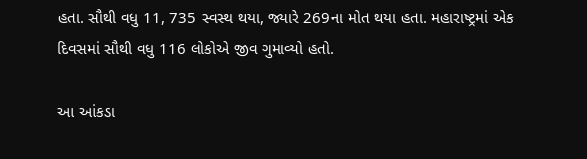હતા. સૌથી વધુ 11, 735 સ્વસ્થ થયા, જ્યારે 269ના મોત થયા હતા. મહારાષ્ટ્રમાં એક દિવસમાં સૌથી વધુ 116 લોકોએ જીવ ગુમાવ્યો હતો.

આ આંકડા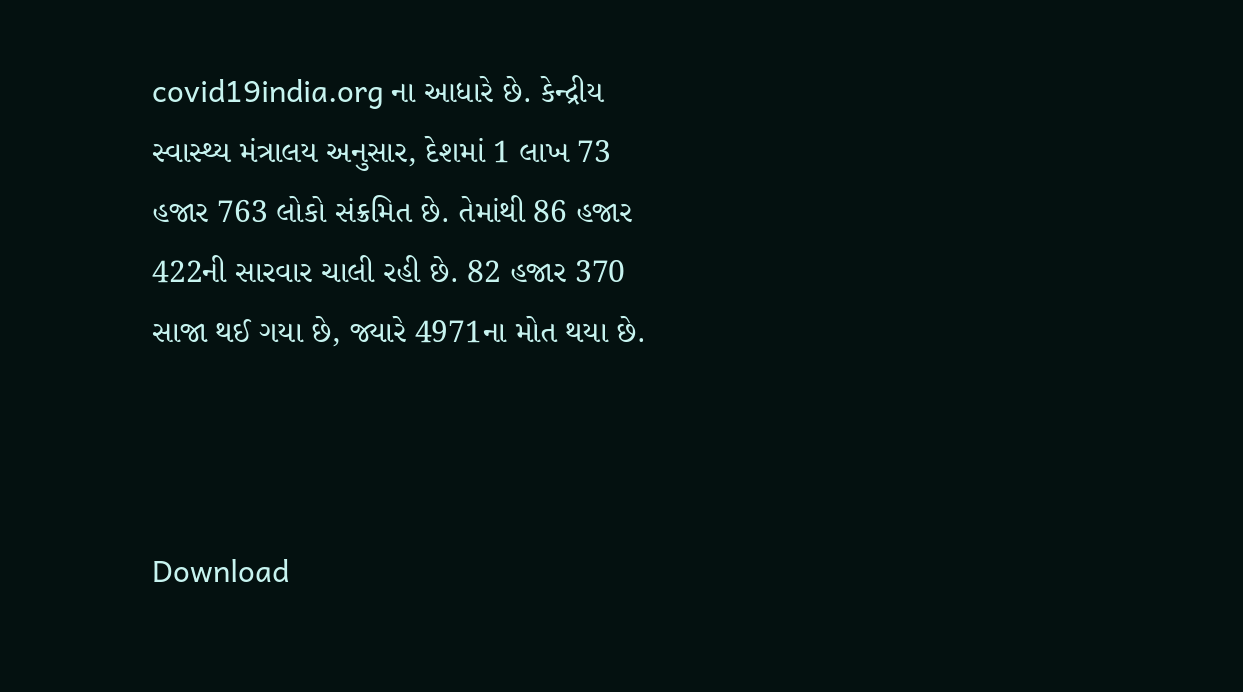covid19india.org ના આધારે છે. કેન્દ્રીય સ્વાસ્થ્ય મંત્રાલય અનુસાર, દેશમાં 1 લાખ 73 હજાર 763 લોકો સંક્રમિત છે. તેમાંથી 86 હજાર 422ની સારવાર ચાલી રહી છે. 82 હજાર 370 સાજા થઈ ગયા છે, જ્યારે 4971ના મોત થયા છે.



Download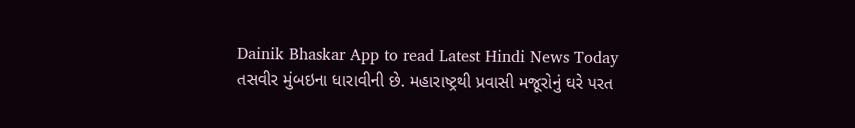Dainik Bhaskar App to read Latest Hindi News Today
તસવીર મુંબઇના ધારાવીની છે. મહારાષ્ટ્રથી પ્રવાસી મજૂરોનું ઘરે પરત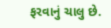ફરવાનું ચાલુ છે.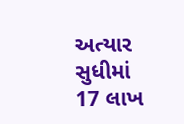અત્યાર સુધીમાં 17 લાખ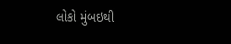લોકો મુંબઇથી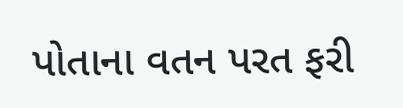પોતાના વતન પરત ફરી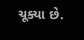ચૂક્યા છે.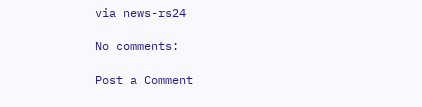via news-rs24

No comments:

Post a Comment